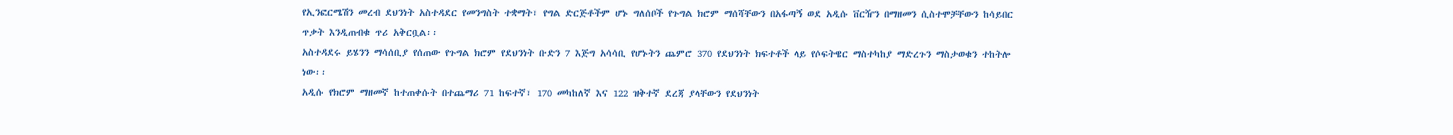የኢንፎርሜሽን መረብ ደህንነት አስተዳደር የመንግስት ተቋማት፣ የግል ድርጅቶችም ሆኑ ግለሰቦች የጉግል ክሮም ማሰሻቸውን በአፋጣኝ ወደ አዲሱ ቨርዥን በማዘመን ሲስተሞቻቸውን ከሳይበር ጥቃት እንዲጠብቁ ጥሪ አቅርቧል፡፡
አስተዳደሩ ይሄንን ማሳሰቢያ የሰጠው የጉግል ክሮም የደህንነት ቡድን 7 እጅግ አሳሳቢ የሆኑትን ጨምሮ 370 የደህንነት ክፍተቶች ላይ የሶፍትዌር ማስተካከያ ማድረጉን ማስታወቁን ተከትሎ ነው፡፡
አዲሱ የክሮም ማዘመኛ ከተጠቀሱት በተጨማሪ 71 ከፍተኛ፣ 170 መካከለኛ እና 122 ዝቅተኛ ደረጃ ያላቸውን የደህንነት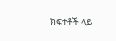ክፍተቶች ላይ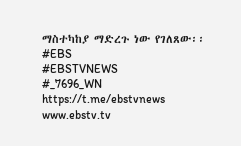ማስተካከያ ማድረጉ ነው የገለጸው፡፡
#EBS
#EBSTVNEWS
#_7696_WN
https://t.me/ebstvnews
www.ebstv.tv